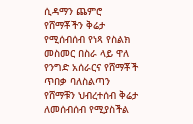ሲዳማን ጨምሮ የሸማቾችን ቅሬታ የሚሰብሰብ የነጻ የስልክ መስመር በስራ ላይ ዋለ
የንግድ አሰራርና የሸማቾች ጥበቃ ባለስልጣን የሸማቹን ህብረተሰብ ቅሬታ ለመሰብሰብ የሚያስችል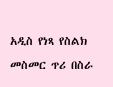አዲስ የነጻ የስልክ መስመር ጥሪ በስራ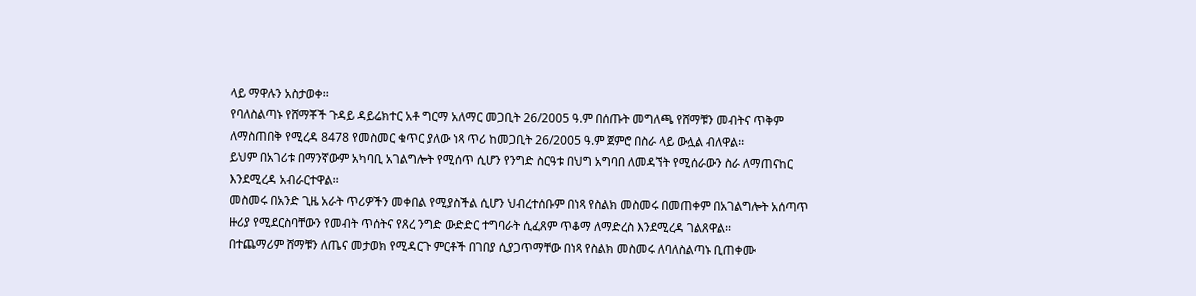ላይ ማዋሉን አስታወቀ፡፡
የባለስልጣኑ የሸማቾች ጉዳይ ዳይሬክተር አቶ ግርማ አለማር መጋቢት 26/2005 ዓ.ም በሰጡት መግለጫ የሸማቹን መብትና ጥቅም ለማስጠበቅ የሚረዳ 8478 የመስመር ቁጥር ያለው ነጻ ጥሪ ከመጋቢት 26/2005 ዓ.ም ጀምሮ በስራ ላይ ውሏል ብለዋል፡፡
ይህም በአገሪቱ በማንኛውም አካባቢ አገልግሎት የሚሰጥ ሲሆን የንግድ ስርዓቱ በህግ አግባበ ለመዳኘት የሚሰራውን ስራ ለማጠናከር እንደሚረዳ አብራርተዋል፡፡
መስመሩ በአንድ ጊዜ አራት ጥሪዎችን መቀበል የሚያስችል ሲሆን ህብረተሰቡም በነጻ የስልክ መስመሩ በመጠቀም በአገልግሎት አሰጣጥ ዙሪያ የሚደርስባቸውን የመብት ጥሰትና የጸረ ንግድ ውድድር ተግባራት ሲፈጸም ጥቆማ ለማድረስ እንደሚረዳ ገልጸዋል፡፡
በተጨማሪም ሸማቹን ለጤና መታወክ የሚዳርጉ ምርቶች በገበያ ሲያጋጥማቸው በነጻ የስልክ መስመሩ ለባለስልጣኑ ቢጠቀሙ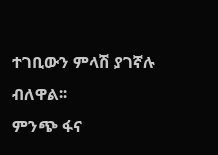ተገቢውን ምላሽ ያገኛሉ ብለዋል፡፡
ምንጭ ፋና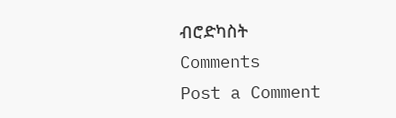ብሮድካስት
Comments
Post a Comment